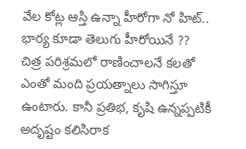వేల కోట్ల ఆస్తి ఉన్నా హీరోగా నో హిట్.. భార్య కూడా తెలుగు హీరోయినే ??
చిత్ర పరిశ్రమలో రాణించాలనే కలతో ఎంతో మంది ప్రయత్నాలు సాగిస్తూ ఉంటారు. కానీ ప్రతిభ, కృషి ఉన్నప్పటికీ అదృష్టం కలిసిరాక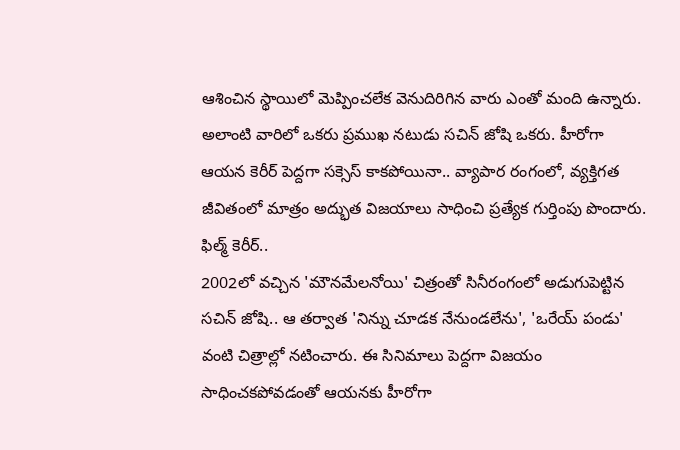ఆశించిన స్థాయిలో మెప్పించలేక వెనుదిరిగిన వారు ఎంతో మంది ఉన్నారు. అలాంటి వారిలో ఒకరు ప్రముఖ నటుడు సచిన్ జోషి ఒకరు. హీరోగా ఆయన కెరీర్ పెద్దగా సక్సెస్ కాకపోయినా.. వ్యాపార రంగంలో, వ్యక్తిగత జీవితంలో మాత్రం అద్భుత విజయాలు సాధించి ప్రత్యేక గుర్తింపు పొందారు.
ఫిల్మ్ కెరీర్..
2002లో వచ్చిన 'మౌనమేలనోయి' చిత్రంతో సినీరంగంలో అడుగుపెట్టిన సచిన్ జోషి.. ఆ తర్వాత 'నిన్ను చూడక నేనుండలేను', 'ఒరేయ్ పండు' వంటి చిత్రాల్లో నటించారు. ఈ సినిమాలు పెద్దగా విజయం సాధించకపోవడంతో ఆయనకు హీరోగా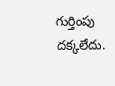గుర్తింపు దక్కలేదు.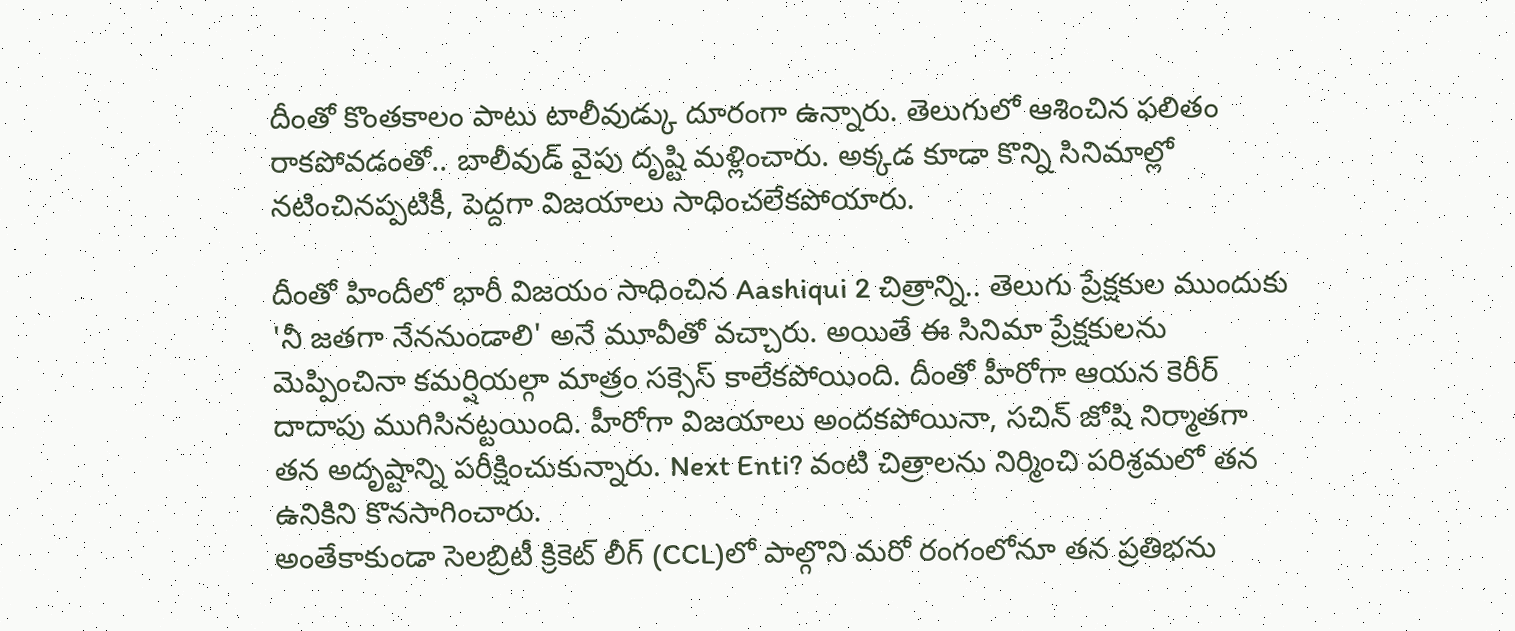దీంతో కొంతకాలం పాటు టాలీవుడ్కు దూరంగా ఉన్నారు. తెలుగులో ఆశించిన ఫలితం రాకపోవడంతో.. బాలీవుడ్ వైపు దృష్టి మళ్లించారు. అక్కడ కూడా కొన్ని సినిమాల్లో నటించినప్పటికీ, పెద్దగా విజయాలు సాధించలేకపోయారు.

దీంతో హిందీలో భారీ విజయం సాధించిన Aashiqui 2 చిత్రాన్ని.. తెలుగు ప్రేక్షకుల ముందుకు 'నీ జతగా నేననుండాలి' అనే మూవీతో వచ్చారు. అయితే ఈ సినిమా ప్రేక్షకులను మెప్పించినా కమర్షియల్గా మాత్రం సక్సెస్ కాలేకపోయింది. దీంతో హీరోగా ఆయన కెరీర్ దాదాపు ముగిసినట్టయింది. హీరోగా విజయాలు అందకపోయినా, సచిన్ జోషి నిర్మాతగా తన అదృష్టాన్ని పరీక్షించుకున్నారు. Next Enti? వంటి చిత్రాలను నిర్మించి పరిశ్రమలో తన ఉనికిని కొనసాగించారు.
అంతేకాకుండా సెలబ్రిటీ క్రికెట్ లీగ్ (CCL)లో పాల్గొని మరో రంగంలోనూ తన ప్రతిభను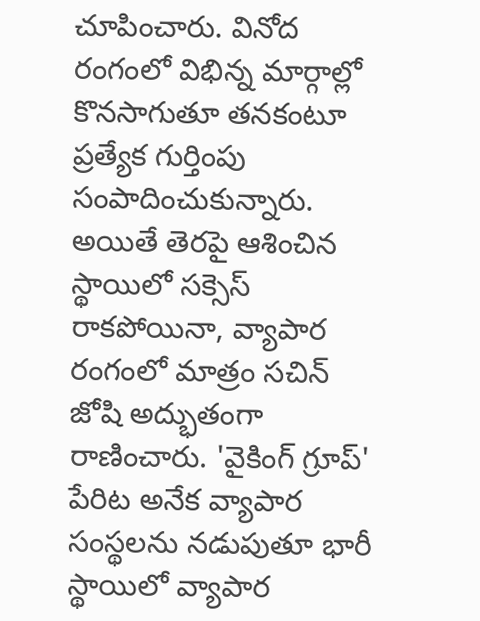చూపించారు. వినోద రంగంలో విభిన్న మార్గాల్లో కొనసాగుతూ తనకంటూ ప్రత్యేక గుర్తింపు సంపాదించుకున్నారు. అయితే తెరపై ఆశించిన స్థాయిలో సక్సెస్ రాకపోయినా, వ్యాపార రంగంలో మాత్రం సచిన్ జోషి అద్భుతంగా రాణించారు. 'వైకింగ్ గ్రూప్' పేరిట అనేక వ్యాపార సంస్థలను నడుపుతూ భారీ స్థాయిలో వ్యాపార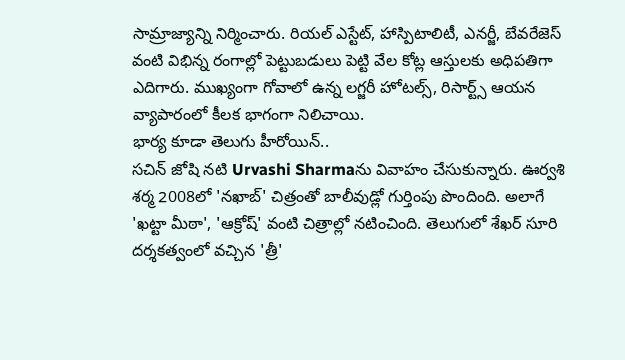సామ్రాజ్యాన్ని నిర్మించారు. రియల్ ఎస్టేట్, హాస్పిటాలిటీ, ఎనర్జీ, బేవరేజెస్ వంటి విభిన్న రంగాల్లో పెట్టుబడులు పెట్టి వేల కోట్ల ఆస్తులకు అధిపతిగా ఎదిగారు. ముఖ్యంగా గోవాలో ఉన్న లగ్జరీ హోటల్స్, రిసార్ట్స్ ఆయన వ్యాపారంలో కీలక భాగంగా నిలిచాయి.
భార్య కూడా తెలుగు హీరోయిన్..
సచిన్ జోషి నటి Urvashi Sharmaను వివాహం చేసుకున్నారు. ఊర్వశి శర్మ 2008లో 'నఖాబ్' చిత్రంతో బాలీవుడ్లో గుర్తింపు పొందింది. అలాగే 'ఖట్టా మీఠా', 'ఆక్రోష్' వంటి చిత్రాల్లో నటించింది. తెలుగులో శేఖర్ సూరి దర్శకత్వంలో వచ్చిన 'త్రీ'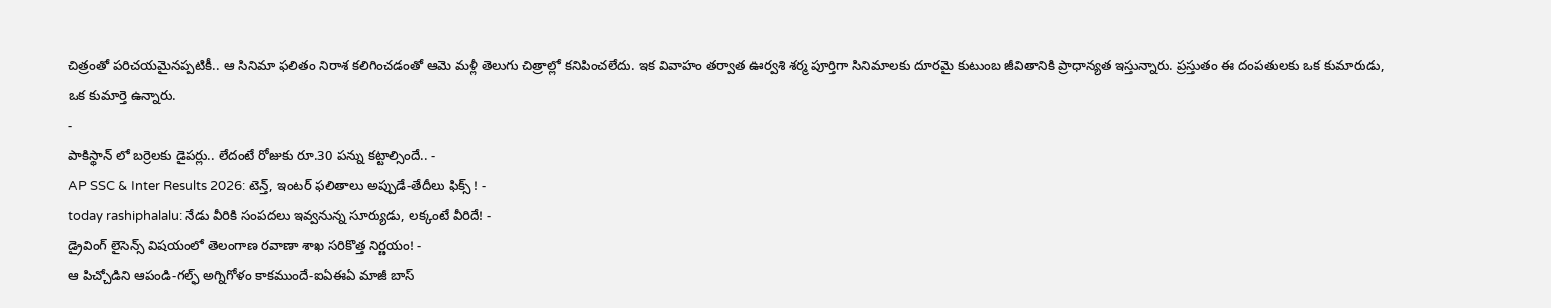చిత్రంతో పరిచయమైనప్పటికీ.. ఆ సినిమా ఫలితం నిరాశ కలిగించడంతో ఆమె మళ్లీ తెలుగు చిత్రాల్లో కనిపించలేదు. ఇక వివాహం తర్వాత ఊర్వశి శర్మ పూర్తిగా సినిమాలకు దూరమై కుటుంబ జీవితానికి ప్రాధాన్యత ఇస్తున్నారు. ప్రస్తుతం ఈ దంపతులకు ఒక కుమారుడు, ఒక కుమార్తె ఉన్నారు.
-
పాకిస్థాన్ లో బర్రెలకు డైపర్లు.. లేదంటే రోజుకు రూ.30 పన్ను కట్టాల్సిందే.. -
AP SSC & Inter Results 2026: టెన్త్, ఇంటర్ ఫలితాలు అప్పుడే-తేదీలు ఫిక్స్ ! -
today rashiphalalu: నేడు వీరికి సంపదలు ఇవ్వనున్న సూర్యుడు, లక్కంటే వీరిదే! -
డ్రైవింగ్ లైసెన్స్ విషయంలో తెలంగాణ రవాణా శాఖ సరికొత్త నిర్ణయం! -
ఆ పిచ్చోడిని ఆపండి-గల్ఫ్ అగ్నిగోళం కాకముందే-ఐఏఈఏ మాజీ బాస్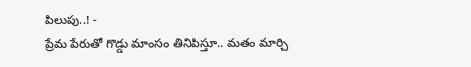పిలుపు..! -
ప్రేమ పేరుతో గొడ్డు మాంసం తినిపిస్తూ.. మతం మార్చి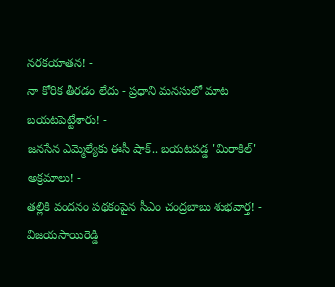నరకయాతన! -
నా కోరిక తీరడం లేదు - ప్రధాని మనసులో మాట బయటపెట్టేశారు! -
జనసేన ఎమ్మెల్యేకు ఈసీ షాక్.. బయటపడ్డ 'మిరాకిల్' అక్రమాలు! -
తల్లికి వందనం పథకంపైన సీఎం చంద్రబాబు శుభవార్త! -
విజయసాయిరెడ్డి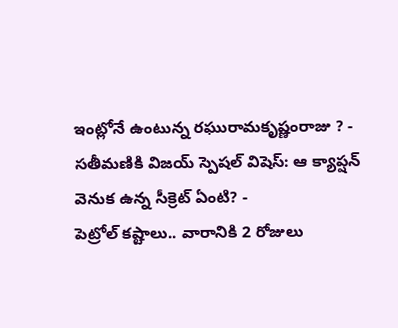ఇంట్లోనే ఉంటున్న రఘురామకృష్ణంరాజు ? -
సతీమణికి విజయ్ స్పెషల్ విషెస్: ఆ క్యాప్షన్ వెనుక ఉన్న సీక్రెట్ ఏంటి? -
పెట్రోల్ కష్టాలు.. వారానికి 2 రోజులు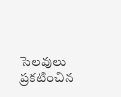సెలవులు ప్రకటించిన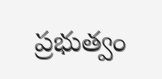ప్రభుత్వం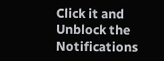Click it and Unblock the Notifications